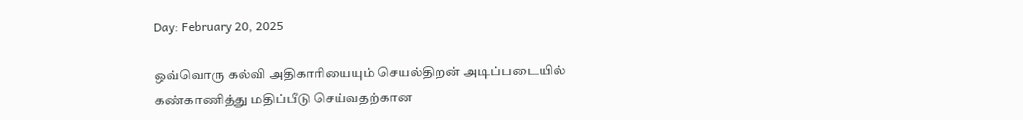Day: February 20, 2025

ஒவ்வொரு கல்வி அதிகாரியையும் செயல்திறன் அடிப்படையில் கண்காணித்து மதிப்பீடு செய்வதற்கான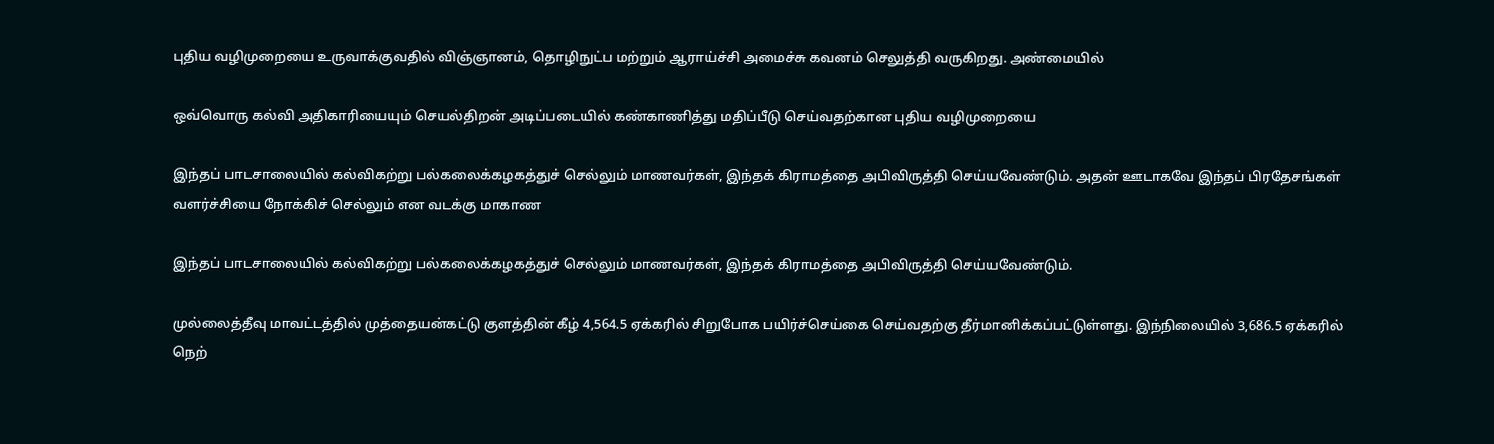புதிய வழிமுறையை உருவாக்குவதில் விஞ்ஞானம், தொழிநுட்ப மற்றும் ஆராய்ச்சி அமைச்சு கவனம் செலுத்தி வருகிறது. அண்மையில்

ஒவ்வொரு கல்வி அதிகாரியையும் செயல்திறன் அடிப்படையில் கண்காணித்து மதிப்பீடு செய்வதற்கான புதிய வழிமுறையை

இந்தப் பாடசாலையில் கல்விகற்று பல்கலைக்கழகத்துச் செல்லும் மாணவர்கள், இந்தக் கிராமத்தை அபிவிருத்தி செய்யவேண்டும். அதன் ஊடாகவே இந்தப் பிரதேசங்கள் வளர்ச்சியை நோக்கிச் செல்லும் என வடக்கு மாகாண

இந்தப் பாடசாலையில் கல்விகற்று பல்கலைக்கழகத்துச் செல்லும் மாணவர்கள், இந்தக் கிராமத்தை அபிவிருத்தி செய்யவேண்டும்.

முல்லைத்தீவு மாவட்டத்தில் முத்தையன்கட்டு குளத்தின் கீழ் 4,564.5 ஏக்கரில் சிறுபோக பயிர்ச்செய்கை செய்வதற்கு தீர்மானிக்கப்பட்டுள்ளது. இந்நிலையில் 3,686.5 ஏக்கரில் நெற்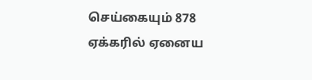செய்கையும் 878 ஏக்கரில் ஏனைய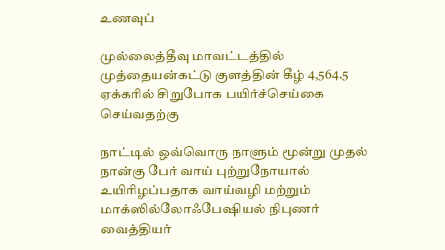உணவுப்

முல்லைத்தீவு மாவட்டத்தில் முத்தையன்கட்டு குளத்தின் கீழ் 4,564.5 ஏக்கரில் சிறுபோக பயிர்ச்செய்கை செய்வதற்கு

நாட்டில் ஒவ்வொரு நாளும் மூன்று முதல் நான்கு பேர் வாய் புற்றுநோயால் உயிரிழப்பதாக வாய்வழி மற்றும் மாக்ஸில்லோஃபேஷியல் நிபுணர் வைத்தியர்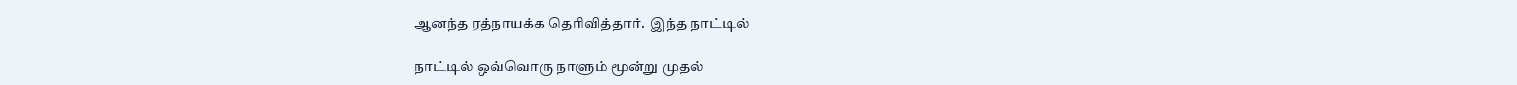ஆனந்த ரத்நாயக்க தெரிவித்தார்.  இந்த நாட்டில்

நாட்டில் ஒவ்வொரு நாளும் மூன்று முதல்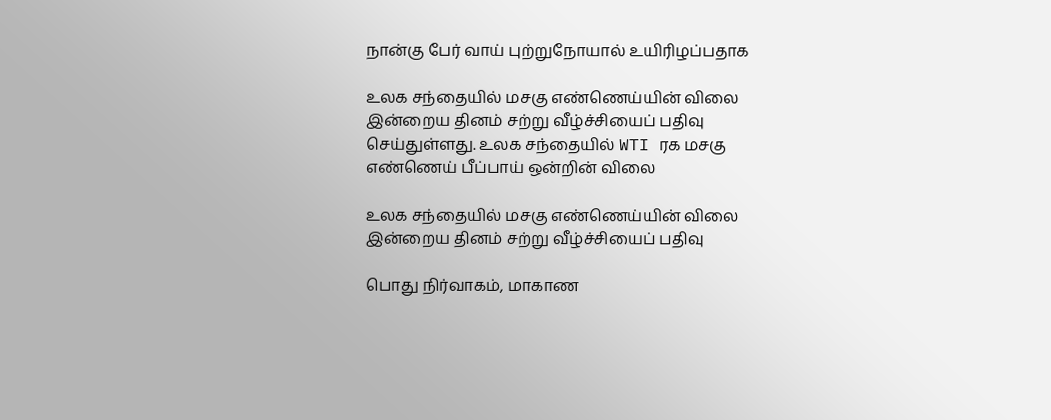நான்கு பேர் வாய் புற்றுநோயால் உயிரிழப்பதாக

உலக சந்தையில் மசகு எண்ணெய்யின் விலை இன்றைய தினம் சற்று வீழ்ச்சியைப் பதிவு செய்துள்ளது. உலக சந்தையில் WTI ரக மசகு எண்ணெய் பீப்பாய் ஒன்றின் விலை

உலக சந்தையில் மசகு எண்ணெய்யின் விலை இன்றைய தினம் சற்று வீழ்ச்சியைப் பதிவு

பொது நிர்வாகம், மாகாண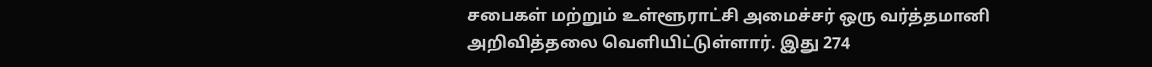சபைகள் மற்றும் உள்ளூராட்சி அமைச்சர் ஒரு வர்த்தமானி அறிவித்தலை வெளியிட்டுள்ளார். இது 274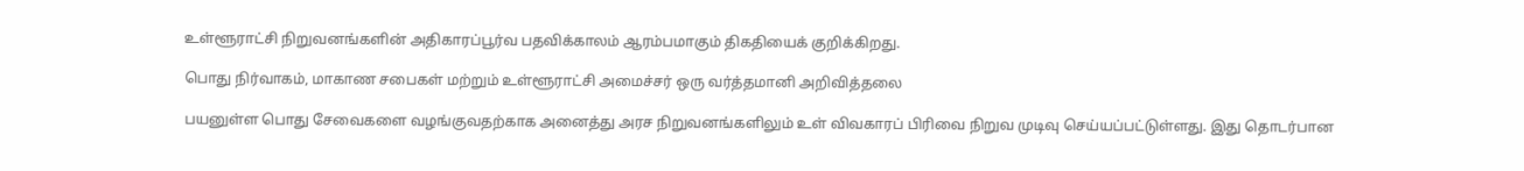உள்ளூராட்சி நிறுவனங்களின் அதிகாரப்பூர்வ பதவிக்காலம் ஆரம்பமாகும் திகதியைக் குறிக்கிறது.

பொது நிர்வாகம், மாகாண சபைகள் மற்றும் உள்ளூராட்சி அமைச்சர் ஒரு வர்த்தமானி அறிவித்தலை

பயனுள்ள பொது சேவைகளை வழங்குவதற்காக அனைத்து அரச நிறுவனங்களிலும் உள் விவகாரப் பிரிவை நிறுவ முடிவு செய்யப்பட்டுள்ளது. இது தொடர்பான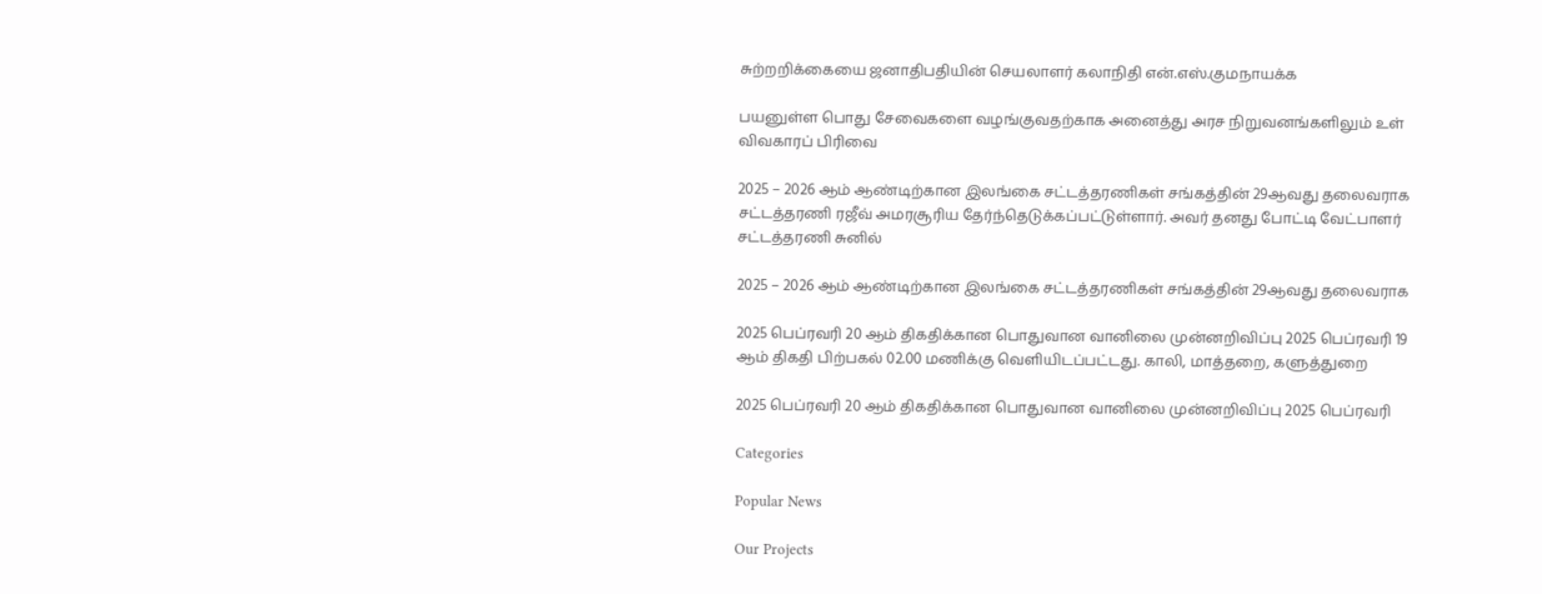சுற்றறிக்கையை ஜனாதிபதியின் செயலாளர் கலாநிதி என்.எஸ்.குமநாயக்க

பயனுள்ள பொது சேவைகளை வழங்குவதற்காக அனைத்து அரச நிறுவனங்களிலும் உள் விவகாரப் பிரிவை

2025 – 2026 ஆம் ஆண்டிற்கான இலங்கை சட்டத்தரணிகள் சங்கத்தின் 29ஆவது தலைவராக சட்டத்தரணி ரஜீவ் அமரசூரிய தேர்ந்தெடுக்கப்பட்டுள்ளார். அவர் தனது போட்டி வேட்பாளர் சட்டத்தரணி சுனில்

2025 – 2026 ஆம் ஆண்டிற்கான இலங்கை சட்டத்தரணிகள் சங்கத்தின் 29ஆவது தலைவராக

2025 பெப்ரவரி 20 ஆம் திகதிக்கான பொதுவான வானிலை முன்னறிவிப்பு 2025 பெப்ரவரி 19 ஆம் திகதி பிற்பகல் 02.00 மணிக்கு வெளியிடப்பட்டது. காலி, மாத்தறை, களுத்துறை

2025 பெப்ரவரி 20 ஆம் திகதிக்கான பொதுவான வானிலை முன்னறிவிப்பு 2025 பெப்ரவரி

Categories

Popular News

Our Projects